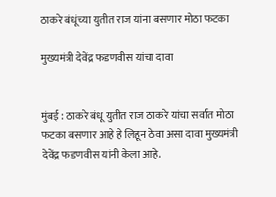ठाकरे बंधूंच्या युतीत राज यांना बसणार मोठा फटका

मुख्यमंत्री देवेंद्र फडणवीस यांचा दावा


मुंबई : ठाकरे बंधू युतीत राज ठाकरे यांचा सर्वात मोठा फटका बसणार आहे हे लिहून ठेवा असा दावा मुख्यमंत्री देवेंद्र फडणवीस यांनी केला आहे.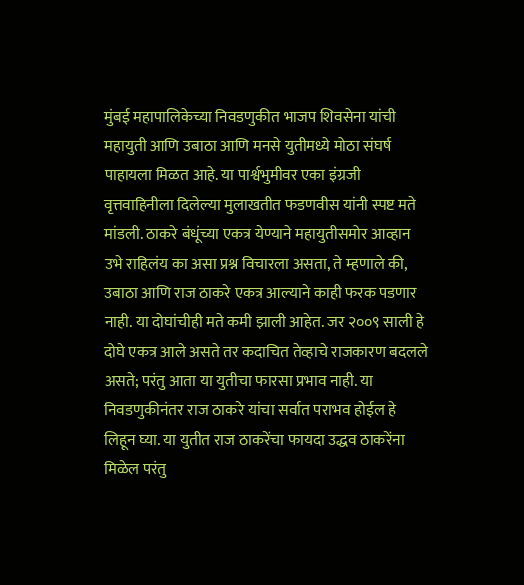मुंबई महापालिकेच्या निवडणुकीत भाजप शिवसेना यांची महायुती आणि उबाठा आणि मनसे युतीमध्ये मोठा संघर्ष पाहायला मिळत आहे. या पार्श्वभुमीवर एका इंग्रजी वृत्तवाहिनीला दिलेल्या मुलाखतीत फडणवीस यांनी स्पष्ट मते मांडली. ठाकरे बंधूंच्या एकत्र येण्याने महायुतीसमोर आव्हान उभे राहिलंय का असा प्रश्न विचारला असता, ते म्हणाले की, उबाठा आणि राज ठाकरे एकत्र आल्याने काही फरक पडणार नाही. या दोघांचीही मते कमी झाली आहेत. जर २००९ साली हे दोघे एकत्र आले असते तर कदाचित तेव्हाचे राजकारण बदलले असते; परंतु आता या युतीचा फारसा प्रभाव नाही. या निवडणुकीनंतर राज ठाकरे यांचा सर्वात पराभव होईल हे लिहून घ्या. या युतीत राज ठाकरेंचा फायदा उद्धव ठाकरेंना मिळेल परंतु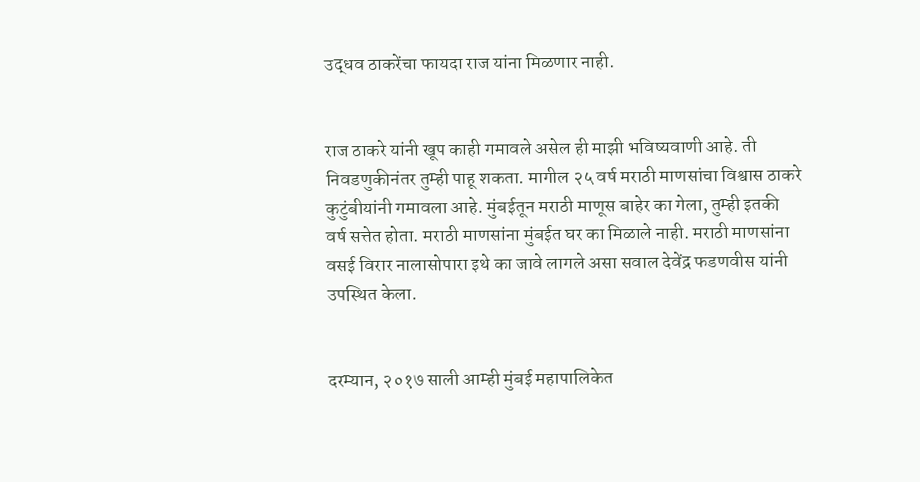उद्धव ठाकरेंचा फायदा राज यांना मिळणार नाही.


राज ठाकरे यांनी खूप काही गमावले असेल ही माझी भविष्यवाणी आहे. ती निवडणुकीनंतर तुम्ही पाहू शकता. मागील २५ वर्ष मराठी माणसांचा विश्वास ठाकरे कुटुंबीयांनी गमावला आहे. मुंबईतून मराठी माणूस बाहेर का गेला, तुम्ही इतकी वर्ष सत्तेत होता. मराठी माणसांना मुंबईत घर का मिळाले नाही. मराठी माणसांना वसई विरार नालासोपारा इथे का जावे लागले असा सवाल देवेंद्र फडणवीस यांनी उपस्थित केला.


दरम्यान, २०१७ साली आम्ही मुंबई महापालिकेत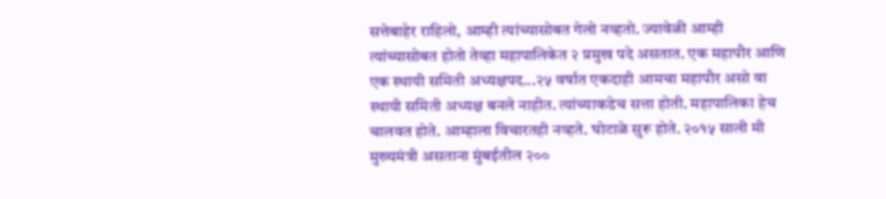सत्तेबाहेर राहिलो, आम्ही त्यांच्यासोबत गेलो नव्हतो. ज्यावेळी आम्ही त्यांच्यासोबत होतो तेव्हा महापालिकेत २ प्रमुख पदे असतात. एक महापौर आणि एक स्थायी समिती अध्यक्षपद...२५ वर्षात एकदाही आमचा महापौर असो वा स्थायी समिती अध्यक्ष बनले नाहीत. त्यांच्याकडेच सत्ता होती. महापालिका हेच चालवत होते. आम्हाला विचारतही नव्हते. घोटाळे सुरू होते. २०१५ साली मी मुख्यमंत्री असताना मुंबईतील २००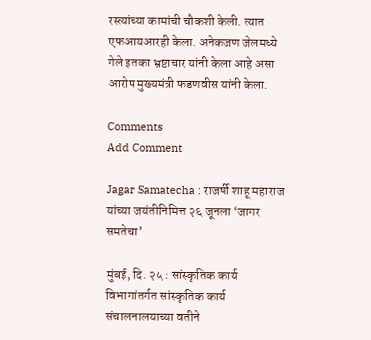रस्त्यांच्या कामांची चौकशी केली. त्यात एफआयआरही केला. अनेकजण जेलमध्ये गेले इतका भ्रष्टाचार यांनी केला आहे असा आरोप मुख्यमंत्री फडणवीस यांनी केला.

Comments
Add Comment

Jagar Samatecha : राजर्षी शाहू महाराज यांच्या जयंतीनिमित्त २६ जूनला ‘जागर समतेचा’

मुंबई, दि. २५ : सांस्कृतिक कार्य विभागांतर्गत सांस्कृतिक कार्य संचालनालयाच्या वतीने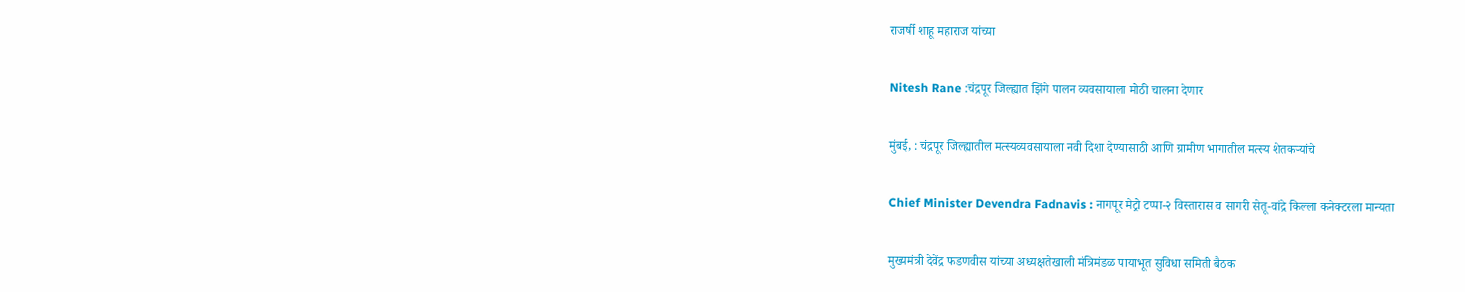राजर्षी शाहू महाराज यांच्या

Nitesh Rane :चंद्रपूर जिल्ह्यात झिंगे पालन व्यवसायाला मोठी चालना देणार

मुंबई, : चंद्रपूर जिल्ह्यातील मत्स्यव्यवसायाला नवी दिशा देण्यासाठी आणि ग्रामीण भागातील मत्स्य शेतकऱ्यांचे

Chief Minister Devendra Fadnavis : नागपूर मेट्रो टप्पा-२ विस्तारास व सागरी सेतू-वांद्रे किल्ला कनेक्टरला मान्यता

मुख्यमंत्री देवेंद्र फडणवीस यांच्या अध्यक्षतेखाली मंत्रिमंडळ पायाभूत सुविधा समिती बैठक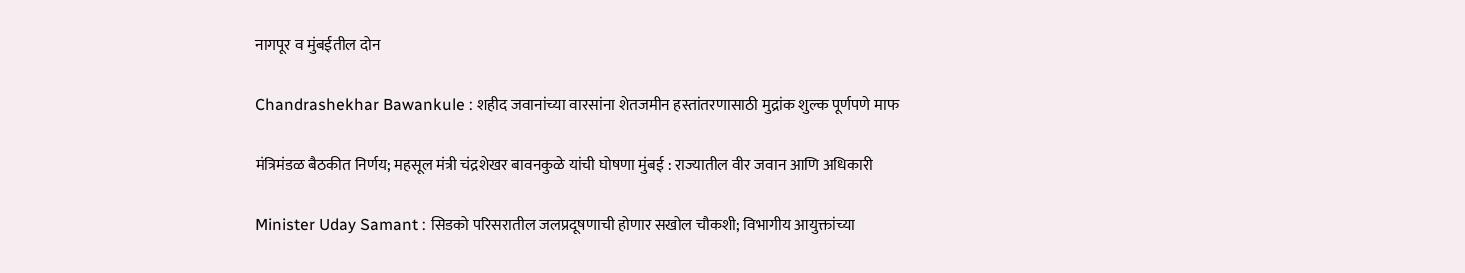नागपूर व मुंबईतील दोन

Chandrashekhar Bawankule : शहीद जवानांच्या वारसांना शेतजमीन हस्तांतरणासाठी मुद्रांक शुल्क पूर्णपणे माफ

मंत्रिमंडळ बैठकीत निर्णय; महसूल मंत्री चंद्रशेखर बावनकुळे यांची घोषणा मुंबई : राज्यातील वीर जवान आणि अधिकारी

Minister Uday Samant : सिडको परिसरातील जलप्रदूषणाची होणार सखोल चौकशी; विभागीय आयुक्तांच्या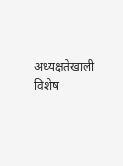अध्यक्षतेखाली विशेष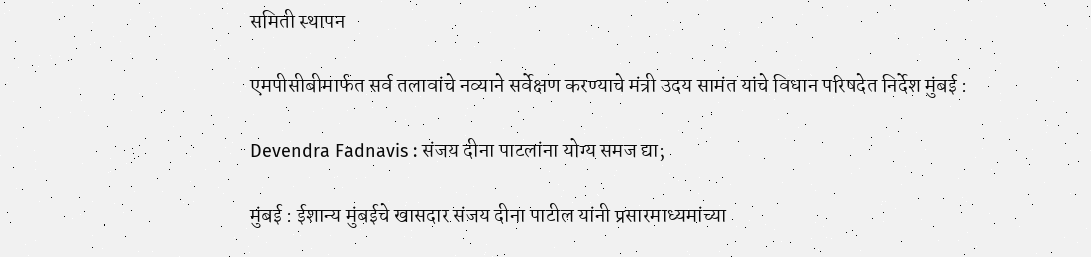समिती स्थापन

एमपीसीबीमार्फत सर्व तलावांचे नव्याने सर्वेक्षण करण्याचे मंत्री उदय सामंत यांचे विधान परिषदेत निर्देश मुंबई :

Devendra Fadnavis : संजय दीना पाटलांना योग्य समज द्या;

मुंबई : ईशान्य मुंबईचे खासदार संजय दीना पाटील यांनी प्रसारमाध्यमांच्या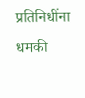प्रतिनिधींना धमकी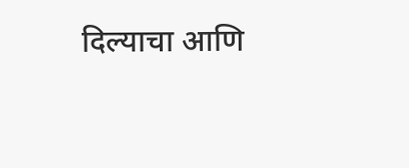दिल्याचा आणि